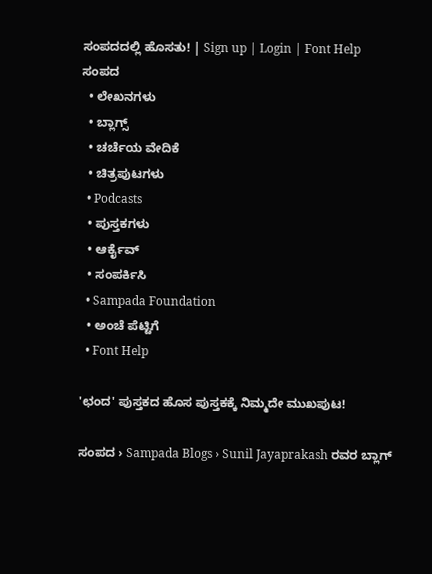ಸಂಪದದಲ್ಲಿ ಹೊಸತು! | Sign up | Login | Font Help
ಸಂಪದ
  • ಲೇಖನಗಳು
  • ಬ್ಲಾಗ್ಸ್
  • ಚರ್ಚೆಯ ವೇದಿಕೆ
  • ಚಿತ್ರಪುಟಗಳು
  • Podcasts
  • ಪುಸ್ತಕಗಳು
  • ಆರ್ಕೈವ್
  • ಸಂಪರ್ಕಿಸಿ
  • Sampada Foundation
  • ಅಂಚೆ ಪೆಟ್ಟಿಗೆ
  • Font Help

'ಛಂದ' ಪುಸ್ತಕದ ಹೊಸ ಪುಸ್ತಕಕ್ಕೆ ನಿಮ್ಮದೇ ಮುಖಪುಟ!

ಸಂಪದ › Sampada Blogs › Sunil Jayaprakash ರವರ ಬ್ಲಾಗ್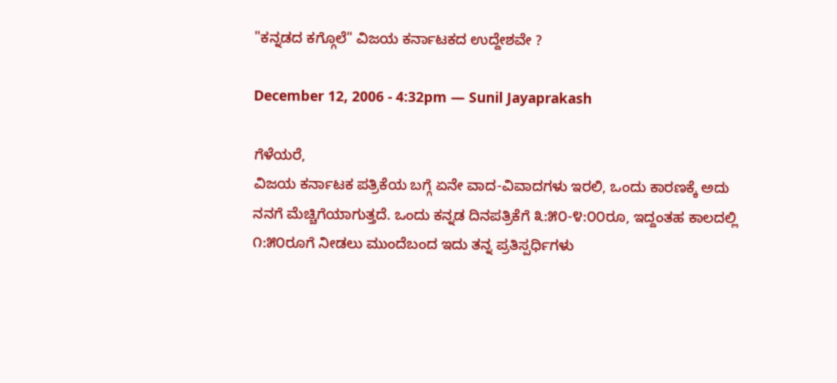"ಕನ್ನಡದ ಕಗ್ಗೊಲೆ" ವಿಜಯ ಕರ್ನಾಟಕದ ಉದ್ದೇಶವೇ ?

December 12, 2006 - 4:32pm — Sunil Jayaprakash

ಗೆಳೆಯರೆ,
ವಿಜಯ ಕರ್ನಾಟಕ ಪತ್ರಿಕೆಯ ಬಗ್ಗೆ ಏನೇ ವಾದ-ವಿವಾದಗಳು ಇರಲಿ, ಒಂದು ಕಾರಣಕ್ಕೆ ಅದು ನನಗೆ ಮೆಚ್ಚಿಗೆಯಾಗುತ್ತದೆ. ಒಂದು ಕನ್ನಡ ದಿನಪತ್ರಿಕೆಗೆ ೩:೫೦-೪:೦೦ರೂ, ಇದ್ದಂತಹ ಕಾಲದಲ್ಲಿ ೧:೫೦ರೂಗೆ ನೀಡಲು ಮುಂದೆಬಂದ ಇದು ತನ್ನ ಪ್ರತಿಸ್ಪರ್ಧಿಗಳು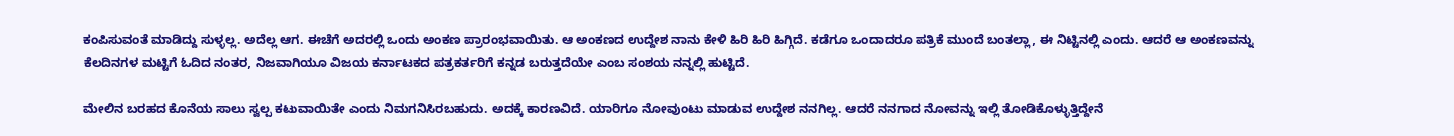ಕಂಪಿಸುವಂತೆ ಮಾಡಿದ್ದು ಸುಳ್ಳಲ್ಲ. ಅದೆಲ್ಲ ಆಗ. ಈಚೆಗೆ ಅದರಲ್ಲಿ ಒಂದು ಅಂಕಣ ಪ್ರಾರಂಭವಾಯಿತು. ಆ ಅಂಕಣದ ಉದ್ದೇಶ ನಾನು ಕೇಳಿ ಹಿರಿ ಹಿರಿ ಹಿಗ್ಗಿದೆ. ಕಡೆಗೂ ಒಂದಾದರೂ ಪತ್ರಿಕೆ ಮುಂದೆ ಬಂತಲ್ಲಾ, ಈ ನಿಟ್ಟಿನಲ್ಲಿ ಎಂದು. ಆದರೆ ಆ ಅಂಕಣವನ್ನು ಕೆಲದಿನಗಳ ಮಟ್ಟಿಗೆ ಓದಿದ ನಂತರ, ನಿಜವಾಗಿಯೂ ವಿಜಯ ಕರ್ನಾಟಕದ ಪತ್ರಕರ್ತರಿಗೆ ಕನ್ನಡ ಬರುತ್ತದೆಯೇ ಎಂಬ ಸಂಶಯ ನನ್ನಲ್ಲಿ ಹುಟ್ಟಿದೆ.

ಮೇಲಿನ ಬರಹದ ಕೊನೆಯ ಸಾಲು ಸ್ವಲ್ಪ ಕಟುವಾಯಿತೇ ಎಂದು ನಿಮಗನಿಸಿರಬಹುದು. ಅದಕ್ಕೆ ಕಾರಣವಿದೆ. ಯಾರಿಗೂ ನೋವುಂಟು ಮಾಡುವ ಉದ್ದೇಶ ನನಗಿಲ್ಲ. ಆದರೆ ನನಗಾದ ನೋವನ್ನು ಇಲ್ಲಿ ತೋಡಿಕೊಳ್ಳುತ್ತಿದ್ದೇನೆ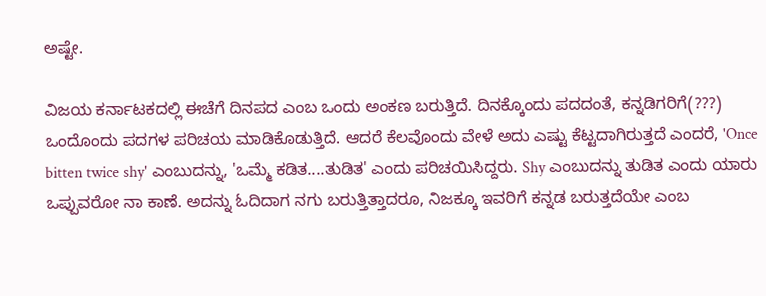ಅಷ್ಟೇ.

ವಿಜಯ ಕರ್ನಾಟಕದಲ್ಲಿ ಈಚೆಗೆ ದಿನಪದ ಎಂಬ ಒಂದು ಅಂಕಣ ಬರುತ್ತಿದೆ. ದಿನಕ್ಕೊಂದು ಪದದಂತೆ, ಕನ್ನಡಿಗರಿಗೆ(???) ಒಂದೊಂದು ಪದಗಳ ಪರಿಚಯ ಮಾಡಿಕೊಡುತ್ತಿದೆ. ಆದರೆ ಕೆಲವೊಂದು ವೇಳೆ ಅದು ಎಷ್ಟು ಕೆಟ್ಟದಾಗಿರುತ್ತದೆ ಎಂದರೆ, 'Once bitten twice shy' ಎಂಬುದನ್ನು, 'ಒಮ್ಮೆ ಕಡಿತ....ತುಡಿತ' ಎಂದು ಪರಿಚಯಿಸಿದ್ದರು. Shy ಎಂಬುದನ್ನು ತುಡಿತ ಎಂದು ಯಾರು ಒಪ್ಪುವರೋ ನಾ ಕಾಣೆ. ಅದನ್ನು ಓದಿದಾಗ ನಗು ಬರುತ್ತಿತ್ತಾದರೂ, ನಿಜಕ್ಕೂ ಇವರಿಗೆ ಕನ್ನಡ ಬರುತ್ತದೆಯೇ ಎಂಬ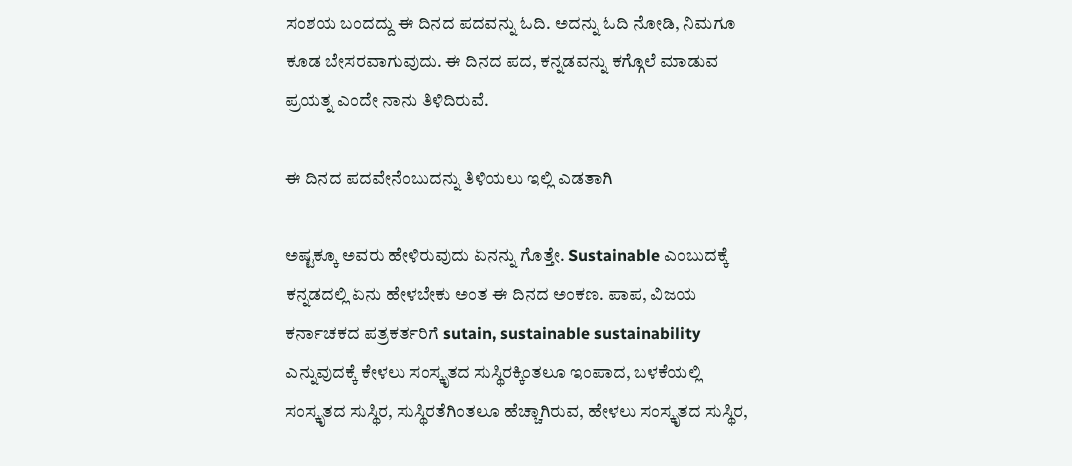ಸಂಶಯ ಬಂದದ್ದು ಈ ದಿನದ ಪದವನ್ನು ಓದಿ. ಅದನ್ನು ಓದಿ ನೋಡಿ, ನಿಮಗೂ ಕೂಡ ಬೇಸರವಾಗುವುದು. ಈ ದಿನದ ಪದ, ಕನ್ನಡವನ್ನು ಕಗ್ಗೊಲೆ ಮಾಡುವ ಪ್ರಯತ್ನ ಎಂದೇ ನಾನು ತಿಳಿದಿರುವೆ.

ಈ ದಿನದ ಪದವೇನೆಂಬುದನ್ನು ತಿಳಿಯಲು ಇಲ್ಲಿ ಎಡತಾಗಿ

ಅಷ್ಟಕ್ಕೂ ಅವರು ಹೇಳಿರುವುದು ಏನನ್ನು ಗೊತ್ತೇ. Sustainable ಎಂಬುದಕ್ಕೆ ಕನ್ನಡದಲ್ಲಿ ಏನು ಹೇಳಬೇಕು ಅಂತ ಈ ದಿನದ ಅಂಕಣ. ಪಾಪ, ವಿಜಯ ಕರ್ನಾಚಕದ ಪತ್ರಕರ್ತರಿಗೆ sutain, sustainable sustainability ಎನ್ನುವುದಕ್ಕೆ ಕೇಳಲು ಸಂಸ್ಕೃತದ ಸುಸ್ಥಿರಕ್ಕಿಂತಲೂ ಇಂಪಾದ, ಬಳಕೆಯಲ್ಲಿ ಸಂಸ್ಕೃತದ ಸುಸ್ಥಿರ, ಸುಸ್ಥಿರತೆಗಿಂತಲೂ ಹೆಚ್ಚಾಗಿರುವ, ಹೇಳಲು ಸಂಸ್ಕೃತದ ಸುಸ್ಥಿರ,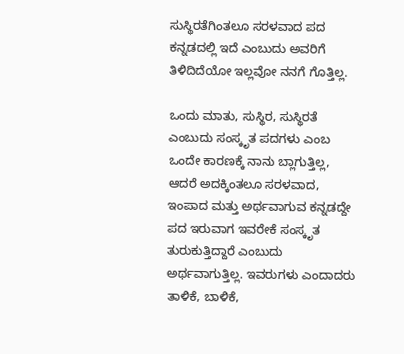ಸುಸ್ಥಿರತೆಗಿಂತಲೂ ಸರಳವಾದ ಪದ ಕನ್ನಡದಲ್ಲಿ ಇದೆ ಎಂಬುದು ಅವರಿಗೆ ತಿಳಿದಿದೆಯೋ ಇಲ್ಲವೋ ನನಗೆ ಗೊತ್ತಿಲ್ಲ.

ಒಂದು ಮಾತು, ಸುಸ್ಥಿರ, ಸುಸ್ಥಿರತೆ ಎಂಬುದು ಸಂಸ್ಕೃತ ಪದಗಳು ಎಂಬ ಒಂದೇ ಕಾರಣಕ್ಕೆ ನಾನು ಬ್ಲಾಗುತ್ತಿಲ್ಲ, ಆದರೆ ಅದಕ್ಕಿಂತಲೂ ಸರಳವಾದ, ಇಂಪಾದ ಮತ್ತು ಅರ್ಥವಾಗುವ ಕನ್ನಡದ್ದೇ ಪದ ಇರುವಾಗ ಇವರೇಕೆ ಸಂಸ್ಕೃತ ತುರುಕುತ್ತಿದ್ದಾರೆ ಎಂಬುದು ಅರ್ಥವಾಗುತ್ತಿಲ್ಲ. ಇವರುಗಳು ಎಂದಾದರು ತಾಳಿಕೆ, ಬಾಳಿಕೆ,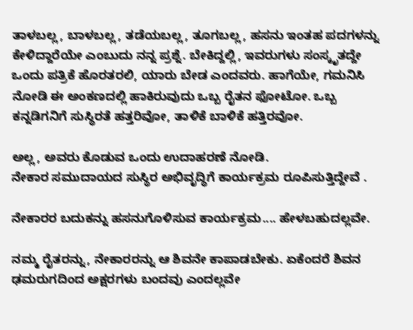ತಾಳಬಲ್ಲ, ಬಾಳಬಲ್ಲ, ತಡೆಯಬಲ್ಲ, ತೂಗಬಲ್ಲ, ಹಸನು ಇಂತಹ ಪದಗಳನ್ನು ಕೇಳಿದ್ದಾರೆಯೇ ಎಂಬುದು ನನ್ನ ಪ್ರಶ್ನೆ. ಬೇಕಿದ್ದಲ್ಲಿ, ಇವರುಗಳು ಸಂಸ್ಕೃತದ್ದೇ ಒಂದು ಪತ್ರಿಕೆ ಹೊರತರಲಿ, ಯಾರು ಬೇಡ ಎಂದವರು. ಹಾಗೆಯೇ, ಗಮನಿಸಿ ನೋಡಿ ಈ ಅಂಕಣದಲ್ಲಿ ಹಾಕಿರುವುದು ಒಬ್ಬ ರೈತನ ಫೋಟೋ. ಒಬ್ಬ ಕನ್ನಡಿಗನಿಗೆ ಸುಸ್ಧಿರತೆ ಹತ್ತರಿವೋ, ತಾಳಿಕೆ ಬಾಳಿಕೆ ಹತ್ತಿರವೋ.

ಅಲ್ಲ, ಅವರು ಕೊಡುವ ಒಂದು ಉದಾಹರಣೆ ನೋಡಿ.
ನೇಕಾರ ಸಮುದಾಯದ ಸುಸ್ಥಿರ ಅಭಿವೃದ್ಧಿಗೆ ಕಾರ್ಯಕ್ರಮ ರೂಪಿಸುತ್ತಿದ್ದೇವೆ .

ನೇಕಾರರ ಬದುಕನ್ನು ಹಸನುಗೊಳಿಸುವ ಕಾರ್ಯಕ್ರಮ.... ಹೇಳಬಹುದಲ್ಲವೇ.

ನಮ್ಮ ರೈತರನ್ನು, ನೇಕಾರರನ್ನು ಆ ಶಿವನೇ ಕಾಪಾಡಬೇಕು. ಏಕೆಂದರೆ ಶಿವನ ಢಮರುಗದಿಂದ ಅಕ್ಷರಗಳು ಬಂದವು ಎಂದಲ್ಲವೇ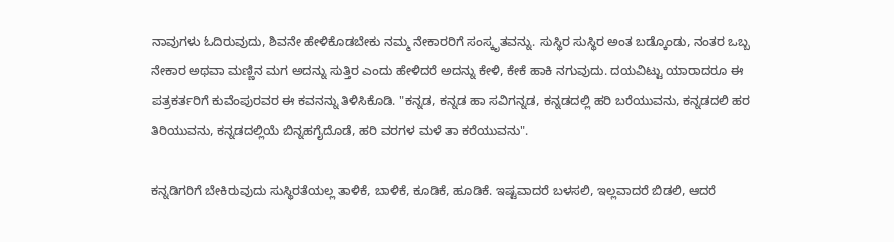ನಾವುಗಳು ಓದಿರುವುದು, ಶಿವನೇ ಹೇಳಿಕೊಡಬೇಕು ನಮ್ಮ ನೇಕಾರರಿಗೆ ಸಂಸ್ಕೃತವನ್ನು. ಸುಸ್ಥಿರ ಸುಸ್ಥಿರ ಅಂತ ಬಡ್ಕೊಂಡು, ನಂತರ ಒಬ್ಬ ನೇಕಾರ ಅಥವಾ ಮಣ್ಣಿನ ಮಗ ಅದನ್ನು ಸುತ್ತಿರ ಎಂದು ಹೇಳಿದರೆ ಅದನ್ನು ಕೇಳಿ, ಕೇಕೆ ಹಾಕಿ ನಗುವುದು. ದಯವಿಟ್ಟು ಯಾರಾದರೂ ಈ ಪತ್ರಕರ್ತರಿಗೆ ಕುವೆಂಪುರವರ ಈ ಕವನನ್ನು ತಿಳಿಸಿಕೊಡಿ. "ಕನ್ನಡ, ಕನ್ನಡ ಹಾ ಸವಿಗನ್ನಡ, ಕನ್ನಡದಲ್ಲಿ ಹರಿ ಬರೆಯುವನು, ಕನ್ನಡದಲಿ ಹರ ತಿರಿಯುವನು, ಕನ್ನಡದಲ್ಲಿಯೆ ಬಿನ್ನಹಗೈದೊಡೆ, ಹರಿ ವರಗಳ ಮಳೆ ತಾ ಕರೆಯುವನು".

ಕನ್ನಡಿಗರಿಗೆ ಬೇಕಿರುವುದು ಸುಸ್ಥಿರತೆಯಲ್ಲ ತಾಳಿಕೆ, ಬಾಳಿಕೆ, ಕೂಡಿಕೆ, ಹೂಡಿಕೆ. ಇಷ್ಟವಾದರೆ ಬಳಸಲಿ, ಇಲ್ಲವಾದರೆ ಬಿಡಲಿ, ಆದರೆ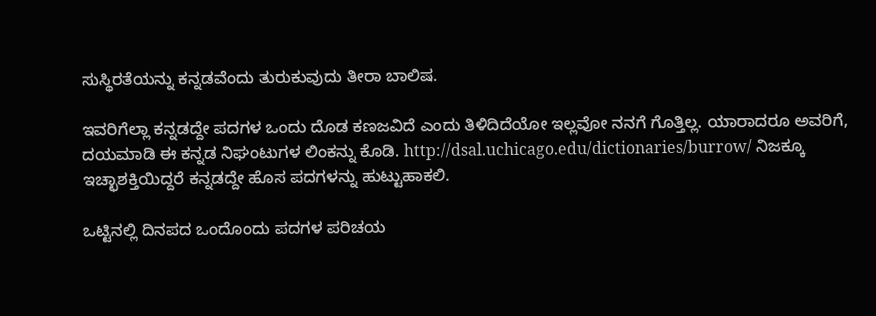ಸುಸ್ಥಿರತೆಯನ್ನು ಕನ್ನಡವೆಂದು ತುರುಕುವುದು ತೀರಾ ಬಾಲಿಷ.

ಇವರಿಗೆಲ್ಲಾ ಕನ್ನಡದ್ದೇ ಪದಗಳ ಒಂದು ದೊಡ ಕಣಜವಿದೆ ಎಂದು ತಿಳಿದಿದೆಯೋ ಇಲ್ಲವೋ ನನಗೆ ಗೊತ್ತಿಲ್ಲ. ಯಾರಾದರೂ ಅವರಿಗೆ, ದಯಮಾಡಿ ಈ ಕನ್ನಡ ನಿಘಂಟುಗಳ ಲಿಂಕನ್ನು ಕೊಡಿ. http://dsal.uchicago.edu/dictionaries/burrow/ ನಿಜಕ್ಕೂ ಇಚ್ಛಾಶಕ್ತಿಯಿದ್ದರೆ ಕನ್ನಡದ್ದೇ ಹೊಸ ಪದಗಳನ್ನು ಹುಟ್ಟುಹಾಕಲಿ.

ಒಟ್ಟಿನಲ್ಲಿ ದಿನಪದ ಒಂದೊಂದು ಪದಗಳ ಪರಿಚಯ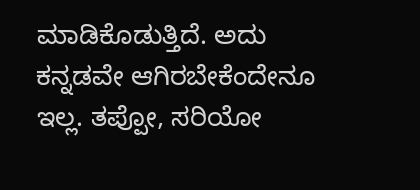ಮಾಡಿಕೊಡುತ್ತಿದೆ. ಅದು ಕನ್ನಡವೇ ಆಗಿರಬೇಕೆಂದೇನೂ ಇಲ್ಲ. ತಪ್ಪೋ, ಸರಿಯೋ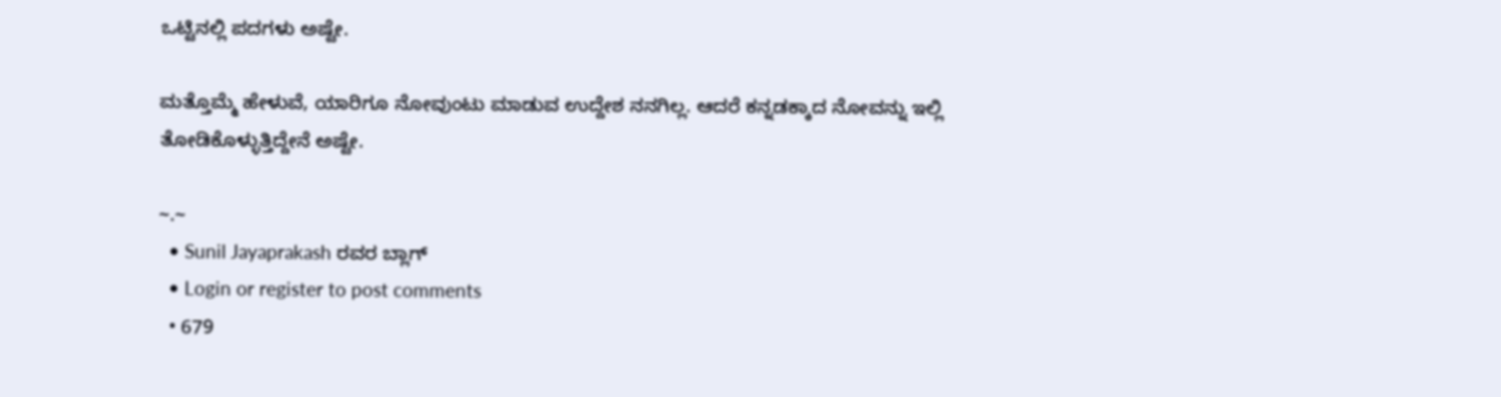ಒಟ್ಟಿನಲ್ಲಿ ಪದಗಳು ಅಷ್ಟೇ.

ಮತ್ತೊಮ್ಮೆ ಹೇಳುವೆ, ಯಾರಿಗೂ ನೋವುಂಟು ಮಾಡುವ ಉದ್ದೇಶ ನನಗಿಲ್ಲ. ಆದರೆ ಕನ್ನಡಕ್ಕಾದ ನೋವನ್ನು ಇಲ್ಲಿ ತೋಡಿಕೊಳ್ಳುತ್ತಿದ್ದೇನೆ ಅಷ್ಟೇ.

~.~
  • Sunil Jayaprakash ರವರ ಬ್ಲಾಗ್
  • Login or register to post comments
  • 679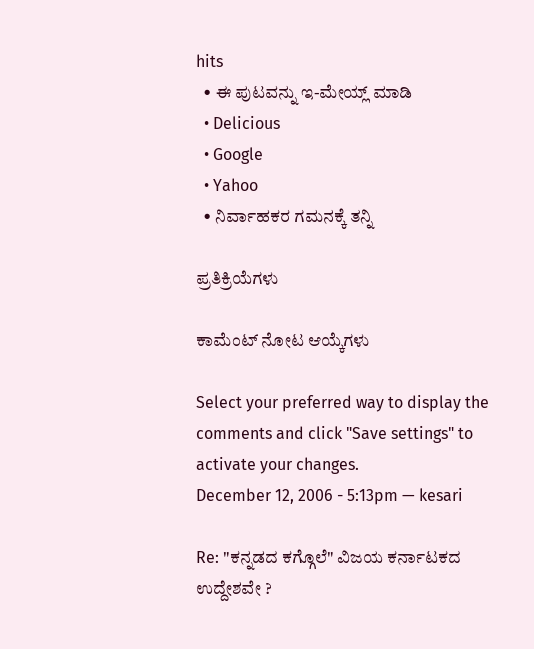hits
  • ಈ ಪುಟವನ್ನು ಇ-ಮೇಯ್ಲ್ ಮಾಡಿ
  • Delicious
  • Google
  • Yahoo
  • ನಿರ್ವಾಹಕರ ಗಮನಕ್ಕೆ ತನ್ನಿ

ಪ್ರತಿಕ್ರಿಯೆಗಳು

ಕಾಮೆಂಟ್ ನೋಟ ಆಯ್ಕೆಗಳು

Select your preferred way to display the comments and click "Save settings" to activate your changes.
December 12, 2006 - 5:13pm — kesari

Re: "ಕನ್ನಡದ ಕಗ್ಗೊಲೆ" ವಿಜಯ ಕರ್ನಾಟಕದ ಉದ್ದೇಶವೇ ?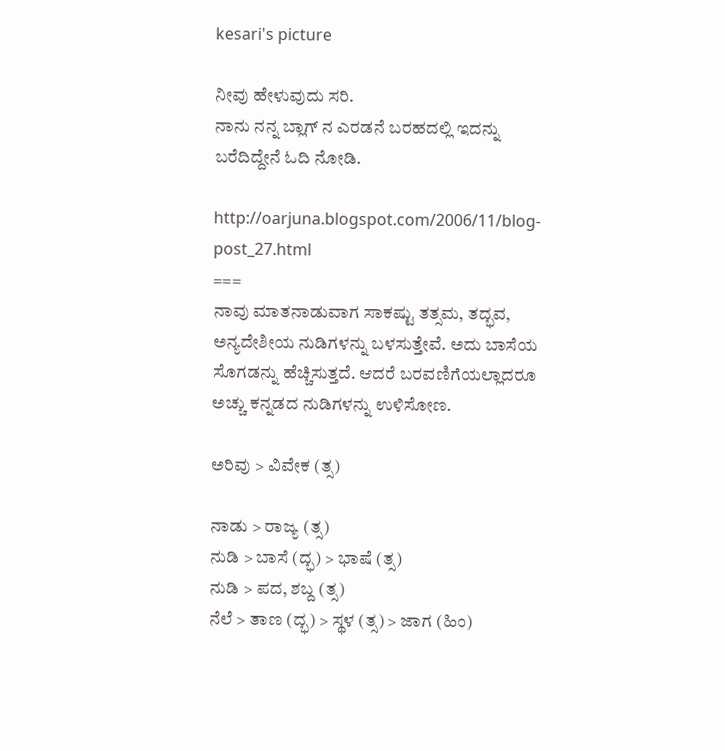kesari's picture

ನೀವು ಹೇಳುವುದು ಸರಿ.
ನಾನು ನನ್ನ ಬ್ಲಾಗ್ ನ ಎರಡನೆ ಬರಹದಲ್ಲಿ ಇದನ್ನು ಬರೆದಿದ್ದೇನೆ ಓದಿ ನೋಡಿ.

http://oarjuna.blogspot.com/2006/11/blog-post_27.html
===
ನಾವು ಮಾತನಾಡುವಾಗ ಸಾಕಷ್ಟು ತತ್ಸಮ, ತದ್ಭವ, ಅನ್ಯದೇಶೀಯ ನುಡಿಗಳನ್ನು ಬಳಸುತ್ತೇವೆ. ಅದು ಬಾಸೆಯ ಸೊಗಡನ್ನು ಹೆಚ್ಚಿಸುತ್ತದೆ. ಆದರೆ ಬರವಣಿಗೆಯಲ್ಲಾದರೂ ಅಚ್ಚು ಕನ್ನಡದ ನುಡಿಗಳನ್ನು ಉಳಿಸೋಣ.

ಅರಿವು > ವಿವೇಕ (ತ್ಸ)

ನಾಡು > ರಾಜ್ಯ (ತ್ಸ)
ನುಡಿ > ಬಾಸೆ (ದ್ಭ) > ಭಾಷೆ (ತ್ಸ)
ನುಡಿ > ಪದ, ಶಬ್ದ (ತ್ಸ)
ನೆಲೆ > ತಾಣ (ದ್ಭ) > ಸ್ಥಳ (ತ್ಸ) > ಜಾಗ (ಹಿಂ)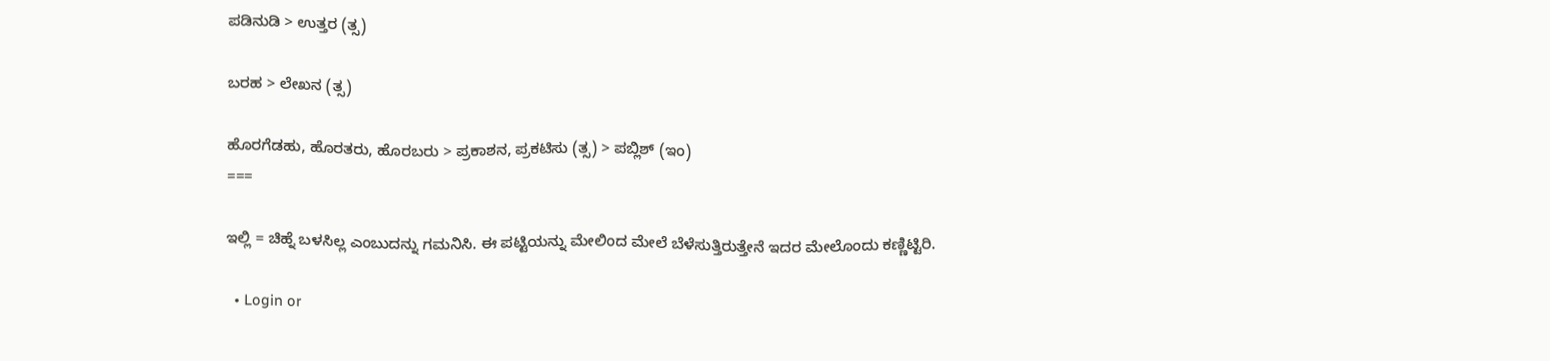ಪಡಿನುಡಿ > ಉತ್ತರ (ತ್ಸ)

ಬರಹ > ಲೇಖನ (ತ್ಸ)

ಹೊರಗೆಡಹು, ಹೊರತರು, ಹೊರಬರು > ಪ್ರಕಾಶನ, ಪ್ರಕಟಿಸು (ತ್ಸ) > ಪಬ್ಲಿಶ್ (ಇಂ)
===

ಇಲ್ಲಿ = ಚಿಹ್ನೆ ಬಳಸಿಲ್ಲ ಎಂಬುದನ್ನು ಗಮನಿಸಿ. ಈ ಪಟ್ಟಿಯನ್ನು ಮೇಲಿಂದ ಮೇಲೆ ಬೆಳೆಸುತ್ತಿರುತ್ತೇನೆ ಇದರ ಮೇಲೊಂದು ಕಣ್ಣಿಟ್ಟಿರಿ.

  • Login or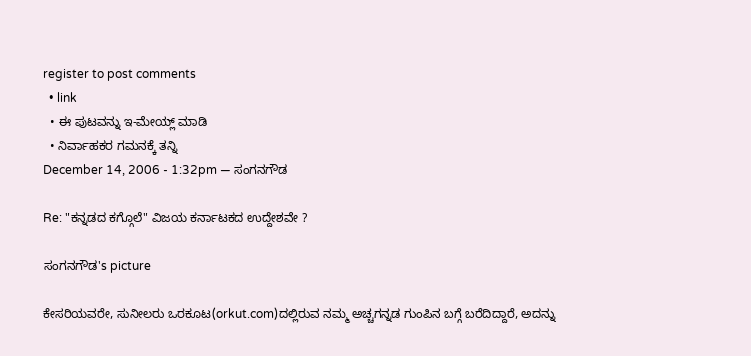register to post comments
  • link
  • ಈ ಪುಟವನ್ನು ಇ-ಮೇಯ್ಲ್ ಮಾಡಿ
  • ನಿರ್ವಾಹಕರ ಗಮನಕ್ಕೆ ತನ್ನಿ
December 14, 2006 - 1:32pm — ಸಂಗನಗೌಡ

Re: "ಕನ್ನಡದ ಕಗ್ಗೊಲೆ" ವಿಜಯ ಕರ್ನಾಟಕದ ಉದ್ದೇಶವೇ ?

ಸಂಗನಗೌಡ's picture

ಕೇಸರಿಯವರೇ, ಸುನೀಲರು ಒರಕೂಟ(orkut.com)ದಲ್ಲಿರುವ ನಮ್ಮ ಅಚ್ಚಗನ್ನಡ ಗುಂಪಿನ ಬಗ್ಗೆ ಬರೆದಿದ್ದಾರೆ, ಅದನ್ನು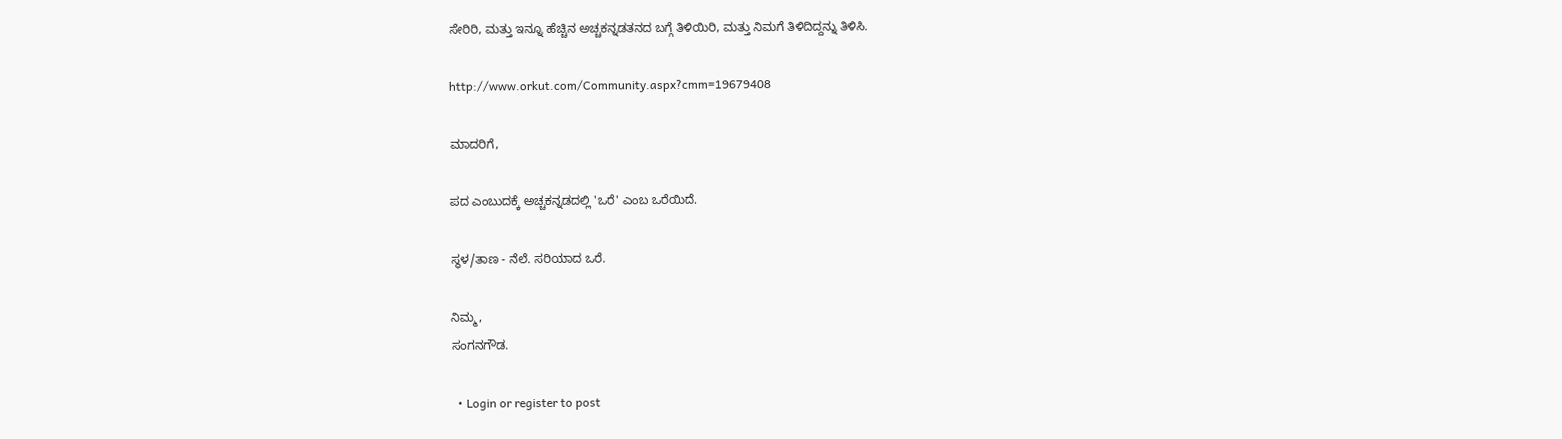ಸೇರಿರಿ, ಮತ್ತು ಇನ್ನೂ ಹೆಚ್ಚಿನ ಅಚ್ಚಕನ್ನಡತನದ ಬಗ್ಗೆ ತಿಳಿಯಿರಿ, ಮತ್ತು ನಿಮಗೆ ತಿಳಿದಿದ್ದನ್ನು ತಿಳಿಸಿ.

http://www.orkut.com/Community.aspx?cmm=19679408

ಮಾದರಿಗೆ,

ಪದ ಎಂಬುದಕ್ಕೆ ಅಚ್ಚಕನ್ನಡದಲ್ಲಿ 'ಒರೆ' ಎಂಬ ಒರೆಯಿದೆ.

ಸ್ಥಳ/ತಾಣ - ನೆಲೆ. ಸರಿಯಾದ ಒರೆ.

ನಿಮ್ಮ,
ಸಂಗನಗೌಡ.

  • Login or register to post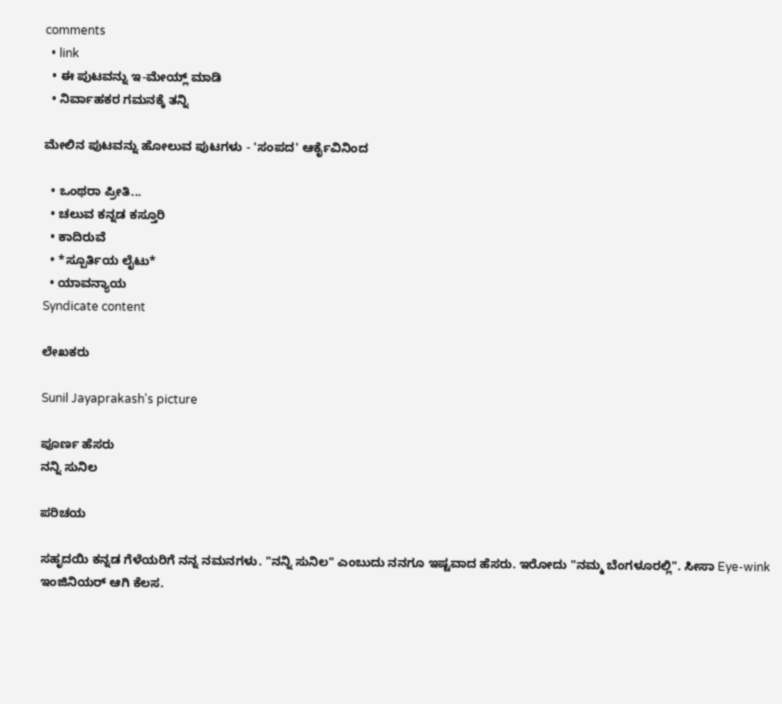comments
  • link
  • ಈ ಪುಟವನ್ನು ಇ-ಮೇಯ್ಲ್ ಮಾಡಿ
  • ನಿರ್ವಾಹಕರ ಗಮನಕ್ಕೆ ತನ್ನಿ

ಮೇಲಿನ ಪುಟವನ್ನು ಹೋಲುವ ಪುಟಗಳು - 'ಸಂಪದ' ಆರ್ಕೈವಿನಿಂದ

  • ಒಂಥರಾ ಪ್ರೀತಿ...
  • ಚಲುವ ಕನ್ನಡ ಕಸ್ತೂರಿ
  • ಕಾದಿರುವೆ
  • *ಸ್ಪೂರ್ತಿಯ ಲೈಟು*
  • ಯಾವನ್ಯಾಯ
Syndicate content

ಲೇಖಕರು

Sunil Jayaprakash's picture

ಪೂರ್ಣ ಹೆಸರು
ನನ್ನಿ ಸುನಿಲ

ಪರಿಚಯ

ಸಹೃದಯಿ ಕನ್ನಡ ಗೆಳೆಯರಿಗೆ ನನ್ನ ನಮನಗಳು. "ನನ್ನಿ ಸುನಿಲ" ಎಂಬುದು ನನಗೂ ಇಷ್ಟವಾದ ಹೆಸರು. ಇರೋದು "ನಮ್ಮ ಬೆಂಗಳೂರಲ್ಲಿ". ಸೀಸಾ Eye-wink ಇಂಜಿನಿಯರ್ ಆಗಿ ಕೆಲಸ.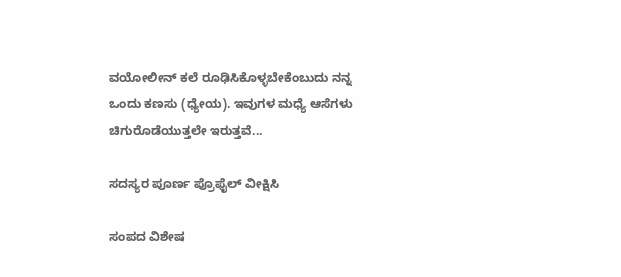ವಯೋಲೀನ್ ಕಲೆ ರೂಢಿಸಿಕೊಳ್ಳಬೇಕೆಂಬುದು ನನ್ನ ಒಂದು ಕಣಸು (ಧ್ಯೇಯ). ಇವುಗಳ ಮಧ್ಯೆ ಆಸೆಗಳು ಚಿಗುರೊಡೆಯುತ್ತಲೇ ಇರುತ್ತವೆ...

ಸದಸ್ಯರ ಪೂರ್ಣ ಪ್ರೊಫೈಲ್ ವೀಕ್ಷಿಸಿ

ಸಂಪದ ವಿಶೇಷ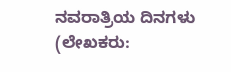ನವರಾತ್ರಿಯ ದಿನಗಳು (ಲೇಖಕರು: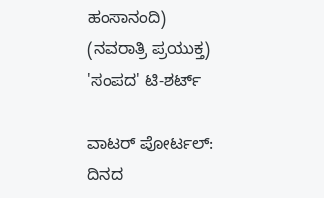ಹಂಸಾನಂದಿ)
(ನವರಾತ್ರಿ ಪ್ರಯುಕ್ತ)
'ಸಂಪದ' ಟಿ-ಶರ್ಟ್

ವಾಟರ್ ಪೋರ್ಟಲ್: ದಿನದ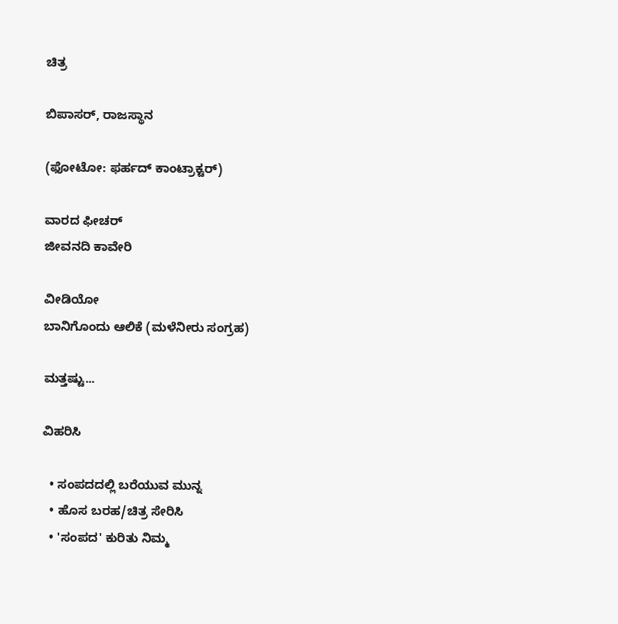ಚಿತ್ರ

ಬಿಪಾಸರ್, ರಾಜಸ್ಥಾನ

(ಫೋಟೋ: ಫರ್ಹದ್ ಕಾಂಟ್ರಾಕ್ಟರ್)

ವಾರದ ಫೀಚರ್
ಜೀವನದಿ ಕಾವೇರಿ

ವೀಡಿಯೋ
ಬಾನಿಗೊಂದು ಆಲಿಕೆ (ಮಳೆನೀರು ಸಂಗ್ರಹ)

ಮತ್ತಷ್ಟು...

ವಿಹರಿಸಿ

  • ಸಂಪದದಲ್ಲಿ ಬರೆಯುವ ಮುನ್ನ
  • ಹೊಸ ಬರಹ/ಚಿತ್ರ ಸೇರಿಸಿ
  • 'ಸಂಪದ' ಕುರಿತು ನಿಮ್ಮ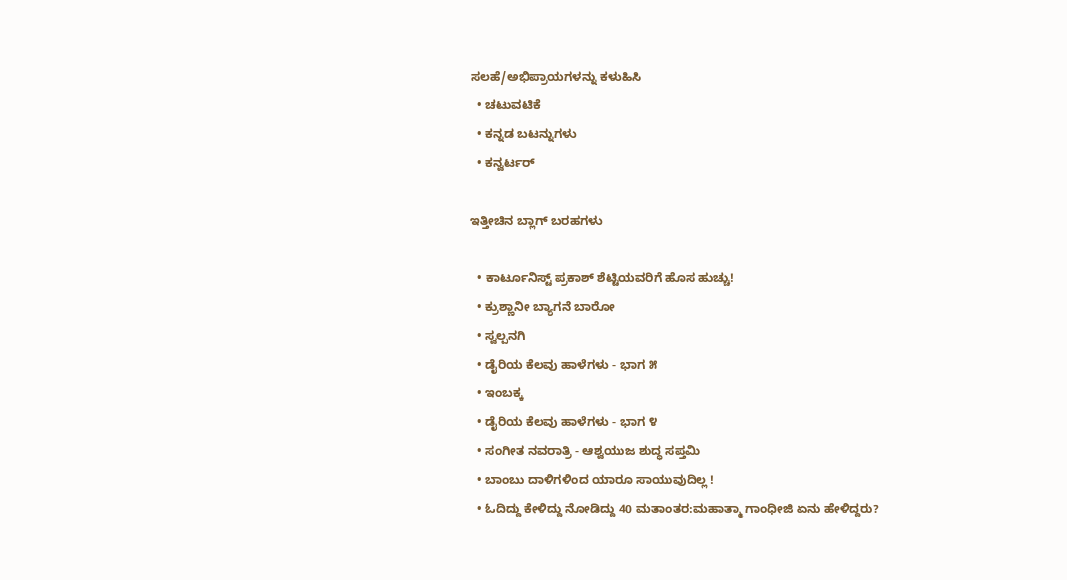ಸಲಹೆ/ಅಭಿಪ್ರಾಯಗಳನ್ನು ಕಳುಹಿಸಿ
  • ಚಟುವಟಿಕೆ
  • ಕನ್ನಡ ಬಟನ್ನುಗಳು
  • ಕನ್ವರ್ಟರ್

ಇತ್ತೀಚಿನ ಬ್ಲಾಗ್ ಬರಹಗಳು

  • ಕಾರ್ಟೂನಿಸ್ಟ್ ಪ್ರಕಾಶ್ ಶೆಟ್ಟಿಯವರಿಗೆ ಹೊಸ ಹುಚ್ಚು!
  • ಕ್ರುಶ್ಣಾನೀ ಬ್ಯಾಗನೆ ಬಾರೋ
  • ಸ್ವಲ್ಪನಗಿ
  • ಡೈರಿಯ ಕೆಲವು ಹಾಳೆಗಳು - ಭಾಗ ೫
  • ಇಂಬಕ್ಕ
  • ಡೈರಿಯ ಕೆಲವು ಹಾಳೆಗಳು - ಭಾಗ ೪
  • ಸಂಗೀತ ನವರಾತ್ರಿ - ಆಶ್ವಯುಜ ಶುದ್ಧ ಸಪ್ತಮಿ
  • ಬಾಂಬು ದಾಳಿಗಳಿಂದ ಯಾರೂ ಸಾಯುವುದಿಲ್ಲ !
  • ಓದಿದ್ದು ಕೇಳಿದ್ದು ನೋಡಿದ್ದು 40 ಮತಾಂತರ:ಮಹಾತ್ಮಾ ಗಾಂಧೀಜಿ ಏನು ಹೇಳಿದ್ದರು?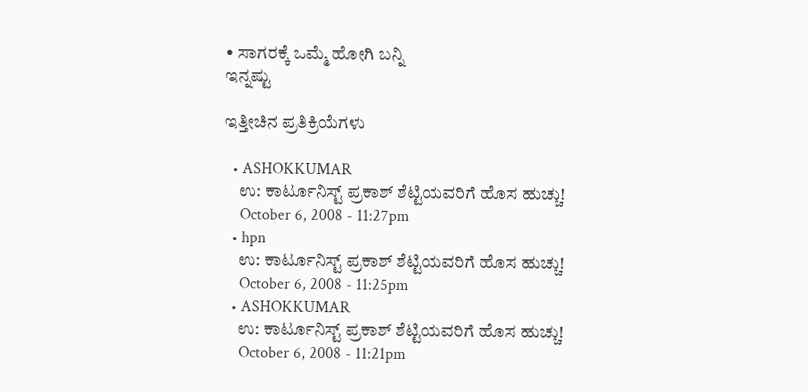• ಸಾಗರಕ್ಕೆ ಒಮ್ಮೆ ಹೋಗಿ ಬನ್ನಿ
ಇನ್ನಷ್ಟು

ಇತ್ತೀಚಿನ ಪ್ರತಿಕ್ರಿಯೆಗಳು

  • ASHOKKUMAR
    ಉ: ಕಾರ್ಟೂನಿಸ್ಟ್ ಪ್ರಕಾಶ್ ಶೆಟ್ಟಿಯವರಿಗೆ ಹೊಸ ಹುಚ್ಚು!
    October 6, 2008 - 11:27pm
  • hpn
    ಉ: ಕಾರ್ಟೂನಿಸ್ಟ್ ಪ್ರಕಾಶ್ ಶೆಟ್ಟಿಯವರಿಗೆ ಹೊಸ ಹುಚ್ಚು!
    October 6, 2008 - 11:25pm
  • ASHOKKUMAR
    ಉ: ಕಾರ್ಟೂನಿಸ್ಟ್ ಪ್ರಕಾಶ್ ಶೆಟ್ಟಿಯವರಿಗೆ ಹೊಸ ಹುಚ್ಚು!
    October 6, 2008 - 11:21pm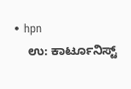• hpn
    ಉ: ಕಾರ್ಟೂನಿಸ್ಟ್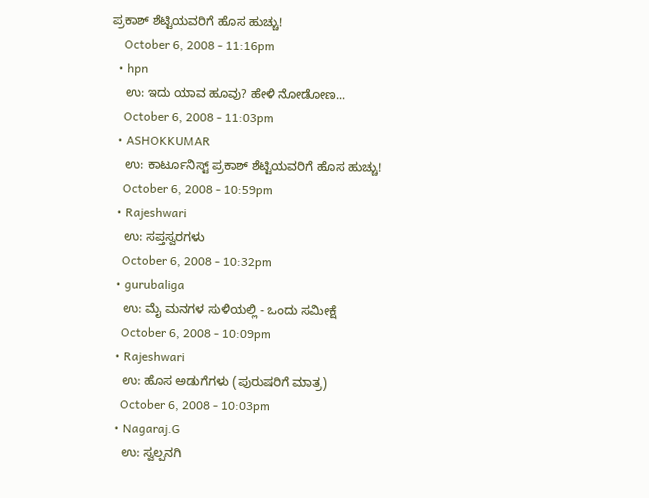ಪ್ರಕಾಶ್ ಶೆಟ್ಟಿಯವರಿಗೆ ಹೊಸ ಹುಚ್ಚು!
    October 6, 2008 - 11:16pm
  • hpn
    ಉ: ಇದು ಯಾವ ಹೂವು? ಹೇಳಿ ನೋಡೋಣ...
    October 6, 2008 - 11:03pm
  • ASHOKKUMAR
    ಉ: ಕಾರ್ಟೂನಿಸ್ಟ್ ಪ್ರಕಾಶ್ ಶೆಟ್ಟಿಯವರಿಗೆ ಹೊಸ ಹುಚ್ಚು!
    October 6, 2008 - 10:59pm
  • Rajeshwari
    ಉ: ಸಪ್ತಸ್ವರಗಳು
    October 6, 2008 - 10:32pm
  • gurubaliga
    ಉ: ಮೈ ಮನಗಳ ಸುಳಿಯಲ್ಲಿ - ಒಂದು ಸಮೀಕ್ಷೆ
    October 6, 2008 - 10:09pm
  • Rajeshwari
    ಉ: ಹೊಸ ಅಡುಗೆಗಳು (ಪುರುಷರಿಗೆ ಮಾತ್ರ)
    October 6, 2008 - 10:03pm
  • Nagaraj.G
    ಉ: ಸ್ವಲ್ಪನಗಿ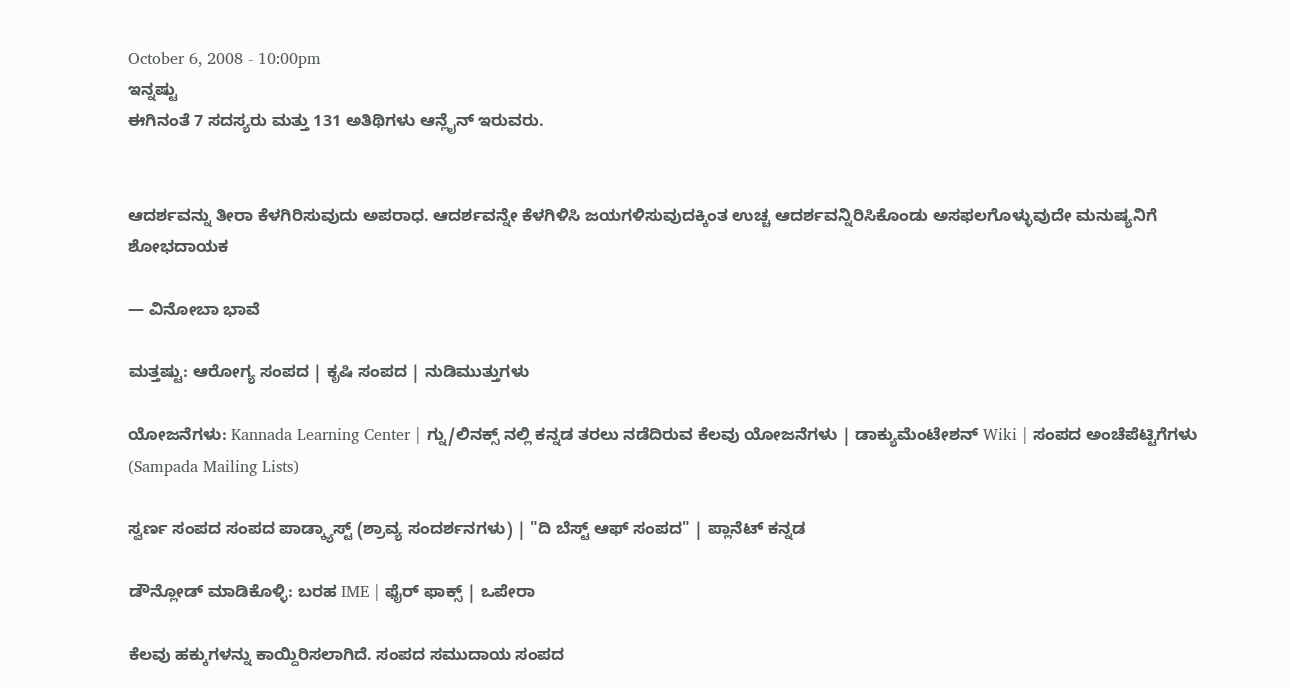October 6, 2008 - 10:00pm
ಇನ್ನಷ್ಟು
ಈಗಿನಂತೆ 7 ಸದಸ್ಯರು ಮತ್ತು 131 ಅತಿಥಿಗಳು ಆನ್ಲೈನ್ ಇರುವರು.


ಆದರ್ಶವನ್ನು ತೀರಾ ಕೆಳಗಿರಿಸುವುದು ಅಪರಾಧ. ಆದರ್ಶವನ್ನೇ ಕೆಳಗಿಳಿಸಿ ಜಯಗಳಿಸುವುದಕ್ಕಿಂತ ಉಚ್ಚ ಆದರ್ಶವನ್ನಿರಿಸಿಕೊಂಡು ಅಸಫಲಗೊಳ್ಳುವುದೇ ಮನುಷ್ಯನಿಗೆ ಶೋಭದಾಯಕ

— ವಿನೋಬಾ ಭಾವೆ

ಮತ್ತಷ್ಟು: ಆರೋಗ್ಯ ಸಂಪದ | ಕೃಷಿ ಸಂಪದ | ನುಡಿಮುತ್ತುಗಳು

ಯೋಜನೆಗಳು: Kannada Learning Center | ಗ್ನು/ಲಿನಕ್ಸ್ ನಲ್ಲಿ ಕನ್ನಡ ತರಲು ನಡೆದಿರುವ ಕೆಲವು ಯೋಜನೆಗಳು | ಡಾಕ್ಯುಮೆಂಟೇಶನ್ Wiki | ಸಂಪದ ಅಂಚೆಪೆಟ್ಟಿಗೆಗಳು (Sampada Mailing Lists)

ಸ್ವರ್ಣ ಸಂಪದ ಸಂಪದ ಪಾಡ್ಕ್ಯಾಸ್ಟ್ (ಶ್ರಾವ್ಯ ಸಂದರ್ಶನಗಳು) | "ದಿ ಬೆಸ್ಟ್ ಆಫ್ ಸಂಪದ" | ಪ್ಲಾನೆಟ್ ಕನ್ನಡ

ಡೌನ್ಲೋಡ್ ಮಾಡಿಕೊಳ್ಳಿ: ಬರಹ IME | ಫೈರ್ ಫಾಕ್ಸ್ | ಒಪೇರಾ

ಕೆಲವು ಹಕ್ಕುಗಳನ್ನು ಕಾಯ್ದಿರಿಸಲಾಗಿದೆ. ಸಂಪದ ಸಮುದಾಯ ಸಂಪದ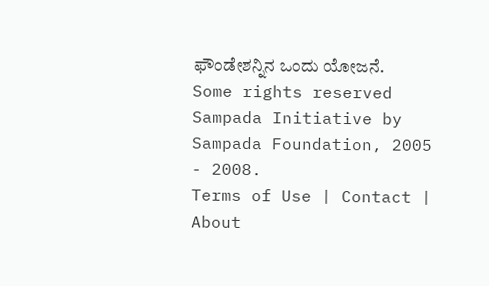ಫೌಂಡೇಶನ್ನಿನ ಒಂದು ಯೋಜನೆ.
Some rights reserved Sampada Initiative by Sampada Foundation, 2005 - 2008.
Terms of Use | Contact | About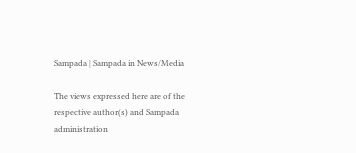Sampada | Sampada in News/Media

The views expressed here are of the respective author(s) and Sampada administration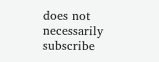does not necessarily subscribe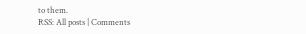to them.
RSS: All posts | Comments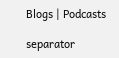Blogs | Podcasts

separator